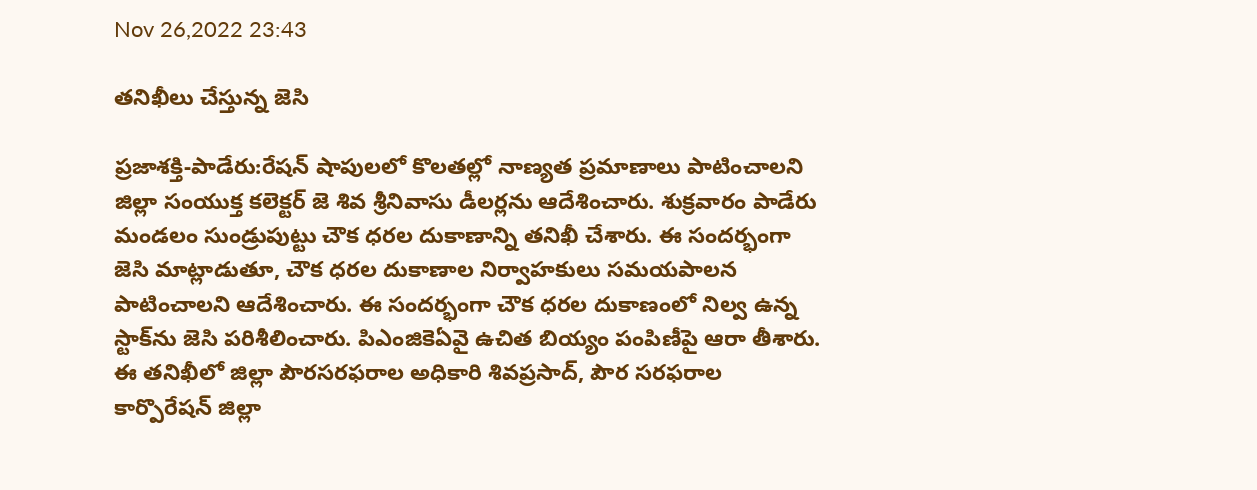Nov 26,2022 23:43

తనిఖీలు చేస్తున్న జెసి

ప్రజాశక్తి-పాడేరు:రేషన్‌ షాపులలో కొలతల్లో నాణ్యత ప్రమాణాలు పాటించాలని జిల్లా సంయుక్త కలెక్టర్‌ జె శివ శ్రీనివాసు డీలర్లను ఆదేశించారు. శుక్రవారం పాడేరు మండలం సుండ్రుపుట్టు చౌక ధరల దుకాణాన్ని తనిఖీ చేశారు. ఈ సందర్భంగా జెసి మాట్లాడుతూ, చౌక ధరల దుకాణాల నిర్వాహకులు సమయపాలన పాటించాలని ఆదేశించారు. ఈ సందర్భంగా చౌక ధరల దుకాణంలో నిల్వ ఉన్న స్టాక్‌ను జెసి పరిశీలించారు. పిఎంజికెఏవై ఉచిత బియ్యం పంపిణీపై ఆరా తీశారు. ఈ తనిఖీలో జిల్లా పౌరసరఫరాల అధికారి శివప్రసాద్‌, పౌర సరఫరాల కార్పొరేషన్‌ జిల్లా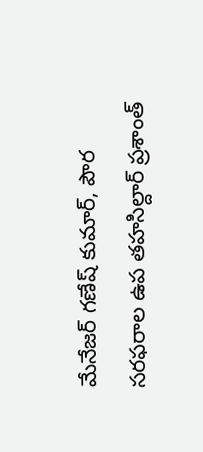మేనేజర్‌ గణేష్‌ కుమార్‌, పౌర సరఫరాల ఉప తహసిల్దార్‌ ప్రశాంత్‌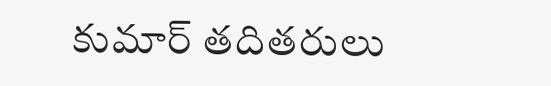కుమార్‌ తదితరులు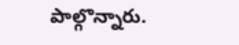పాల్గొన్నారు.